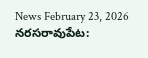News February 23, 2026
నరసరావుపేట: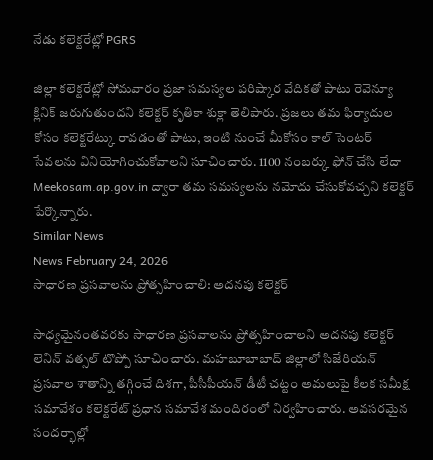నేడు కలెక్టరేట్లో PGRS

జిల్లా కలెక్టరేట్లో సోమవారం ప్రజా సమస్యల పరిష్కార వేదికతో పాటు రెవెన్యూ క్లినిక్ జరుగుతుందని కలెక్టర్ కృతికా శుక్లా తెలిపారు. ప్రజలు తమ ఫిర్యాదుల కోసం కలెక్టరేట్కు రావడంతో పాటు, ఇంటి నుంచే మీకోసం కాల్ సెంటర్ సేవలను వినియోగించుకోవాలని సూచించారు. 1100 నంబర్కు ఫోన్ చేసి లేదా Meekosam.ap.gov.in ద్వారా తమ సమస్యలను నమోదు చేసుకోవచ్చని కలెక్టర్ పేర్కొన్నారు.
Similar News
News February 24, 2026
సాధారణ ప్రసవాలను ప్రోత్సహించాలి: అదనపు కలెక్టర్

సాధ్యమైనంతవరకు సాధారణ ప్రసవాలను ప్రోత్సహించాలని అదనపు కలెక్టర్ లెనిన్ వత్సల్ టొప్పో సూచించారు. మహబూబాబాద్ జిల్లాలో సిజేరియన్ ప్రసవాల శాతాన్ని తగ్గించే దిశగా, పీసీపీయన్ డీటీ చట్టం అమలుపై కీలక సమీక్ష సమావేశం కలెక్టరేట్ ప్రధాన సమావేశ మందిరంలో నిర్వహించారు. అవసరమైన సందర్భాల్లో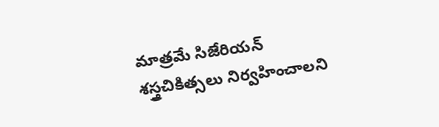మాత్రమే సిజేరియన్ శస్త్రచికిత్సలు నిర్వహించాలని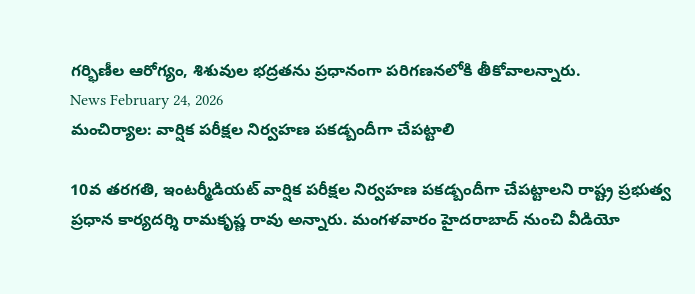గర్భిణీల ఆరోగ్యం, శిశువుల భద్రతను ప్రధానంగా పరిగణనలోకి తీకోవాలన్నారు.
News February 24, 2026
మంచిర్యాల: వార్షిక పరీక్షల నిర్వహణ పకడ్బందీగా చేపట్టాలి

10వ తరగతి, ఇంటర్మీడియట్ వార్షిక పరీక్షల నిర్వహణ పకడ్బందీగా చేపట్టాలని రాష్ట్ర ప్రభుత్వ ప్రధాన కార్యదర్శి రామకృష్ణ రావు అన్నారు. మంగళవారం హైదరాబాద్ నుంచి వీడియో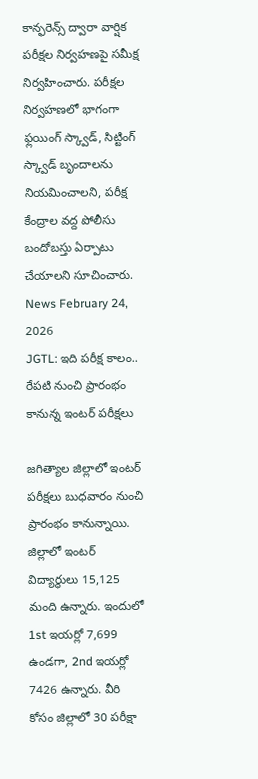కాన్ఫరెన్స్ ద్వారా వార్షిక పరీక్షల నిర్వహణపై సమీక్ష నిర్వహించారు. పరీక్షల నిర్వహణలో భాగంగా ఫ్లయింగ్ స్క్వాడ్, సిట్టింగ్ స్క్వాడ్ బృందాలను నియమించాలని, పరీక్ష కేంద్రాల వద్ద పోలీసు బందోబస్తు ఏర్పాటు చేయాలని సూచించారు.
News February 24, 2026
JGTL: ఇది పరీక్ష కాలం.. రేపటి నుంచి ప్రారంభం కానున్న ఇంటర్ పరీక్షలు

జగిత్యాల జిల్లాలో ఇంటర్ పరీక్షలు బుధవారం నుంచి ప్రారంభం కానున్నాయి. జిల్లాలో ఇంటర్ విద్యార్థులు 15,125 మంది ఉన్నారు. ఇందులో 1st ఇయర్లో 7,699 ఉండగా, 2nd ఇయర్లో 7426 ఉన్నారు. వీరి కోసం జిల్లాలో 30 పరీక్షా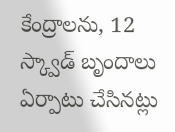కేంద్రాలను, 12 స్క్వాడ్ బృందాలు ఏర్పాటు చేసినట్లు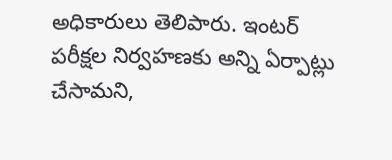అధికారులు తెలిపారు. ఇంటర్ పరీక్షల నిర్వహణకు అన్ని ఏర్పాట్లు చేసామని,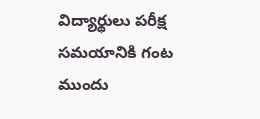విద్యార్థులు పరీక్ష సమయానికి గంట ముందు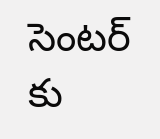సెంటర్ కు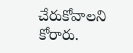చేరుకోవాలని కోరారు.